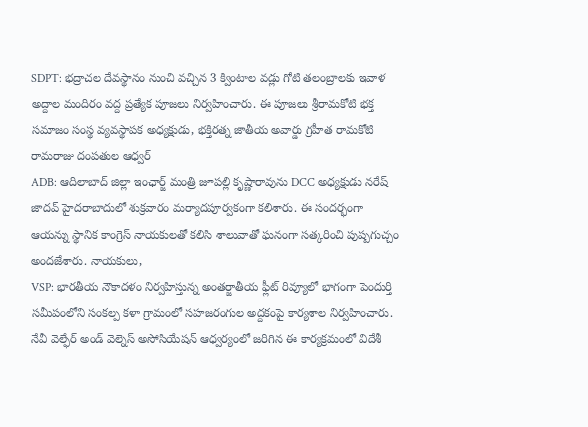SDPT: భద్రాచల దేవస్థానం నుంచి వచ్చిన 3 క్వింటాల వడ్లు గోటి తలంబ్రాలకు ఇవాళ అద్దాల మందిరం వద్ద ప్రత్యేక పూజలు నిర్వహించారు. ఈ పూజలు శ్రీరామకోటి భక్త సమాజం సంస్థ వ్యవస్థాపక అధ్యక్షుడు, భక్తిరత్న జాతీయ అవార్డు గ్రహీత రామకోటి రామరాజు దంపతుల ఆధ్వర్
ADB: ఆదిలాబాద్ జిల్లా ఇంఛార్జ్ మంత్రి జూపల్లి కృష్ణారావును DCC అధ్యక్షుడు నరేష్ జాదవ్ హైదరాబాదులో శుక్రవారం మర్యాదపూర్వకంగా కలిశారు. ఈ సందర్భంగా ఆయన్ను స్థానిక కాంగ్రెస్ నాయకులతో కలిసి శాలువాతో ఘనంగా సత్కరించి పుష్పగుచ్చం అందజేశారు. నాయకులు,
VSP: భారతీయ నౌకాదళం నిర్వహిస్తున్న అంతర్జాతీయ ఫ్లీట్ రివ్యూలో భాగంగా పెందుర్తి సమీపంలోని సంకల్ప కళా గ్రామంలో సహజరంగుల అద్దకంపై కార్యశాల నిర్వహించారు. నేవీ వెల్ఫేర్ అండ్ వెల్నెస్ అసోసియేషన్ ఆధ్వర్యంలో జరిగిన ఈ కార్యక్రమంలో విదేశీ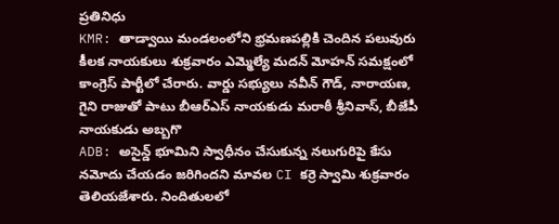ప్రతినిధు
KMR: తాడ్వాయి మండలంలోని భ్రమణపల్లికి చెందిన పలువురు కీలక నాయకులు శుక్రవారం ఎమ్మెల్యే మదన్ మోహన్ సమక్షంలో కాంగ్రెస్ పార్టీలో చేరారు. వార్డు సభ్యులు నవీన్ గౌడ్, నారాయణ, గైని రాజుతో పాటు బీఆర్ఎస్ నాయకుడు మరాఠీ శ్రీనివాస్, బీజేపీ నాయకుడు అబ్బగొ
ADB: అసైన్డ్ భూమిని స్వాధీనం చేసుకున్న నలుగురిపై కేసు నమోదు చేయడం జరిగిందని మావల CI కర్రె స్వామి శుక్రవారం తెలియజేశారు. నిందితులలో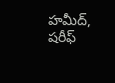హమీద్, షరీఫ్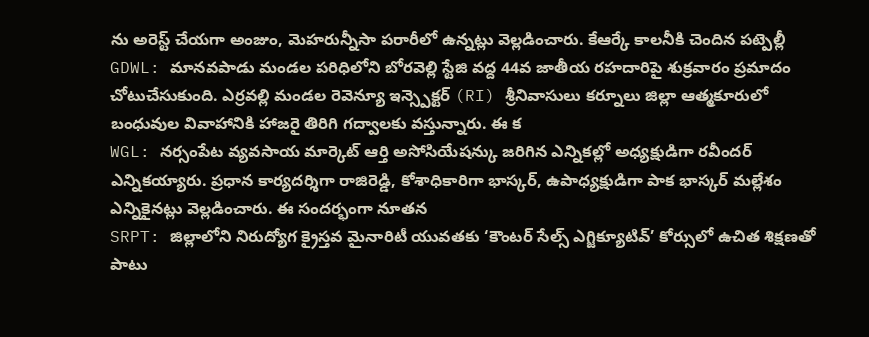ను అరెస్ట్ చేయగా అంజుం, మెహరున్నీసా పరారీలో ఉన్నట్లు వెల్లడించారు. కేఆర్కే కాలనీకి చెందిన పట్పెల్లీ
GDWL: మానవపాడు మండల పరిధిలోని బోరవెల్లి స్టేజి వద్ద 44వ జాతీయ రహదారిపై శుక్రవారం ప్రమాదం చోటుచేసుకుంది. ఎర్రవల్లి మండల రెవెన్యూ ఇన్స్పెక్టర్ (RI) శ్రీనివాసులు కర్నూలు జిల్లా ఆత్మకూరులో బంధువుల వివాహానికి హాజరై తిరిగి గద్వాలకు వస్తున్నారు. ఈ క
WGL: నర్సంపేట వ్యవసాయ మార్కెట్ ఆర్తి అసోసియేషన్కు జరిగిన ఎన్నికల్లో అధ్యక్షుడిగా రవీందర్ ఎన్నికయ్యారు. ప్రధాన కార్యదర్శిగా రాజిరెడ్డి, కోశాధికారిగా భాస్కర్, ఉపాధ్యక్షుడిగా పాక భాస్కర్ మల్లేశం ఎన్నికైనట్లు వెల్లడించారు. ఈ సందర్భంగా నూతన
SRPT: జిల్లాలోని నిరుద్యోగ క్రైస్తవ మైనారిటీ యువతకు ‘కౌంటర్ సేల్స్ ఎగ్జిక్యూటివ్’ కోర్సులో ఉచిత శిక్షణతో పాటు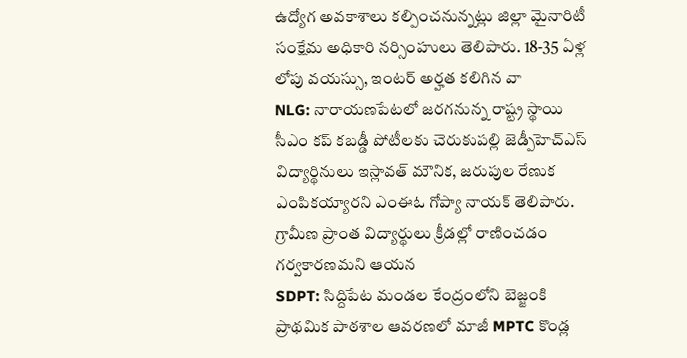ఉద్యోగ అవకాశాలు కల్పించనున్నట్లు జిల్లా మైనారిటీ సంక్షేమ అధికారి నర్సింహులు తెలిపారు. 18-35 ఏళ్ల లోపు వయస్సు, ఇంటర్ అర్హత కలిగిన వా
NLG: నారాయణపేటలో జరగనున్న రాష్ట్ర స్థాయి సీఎం కప్ కబడ్డీ పోటీలకు చెరుకుపల్లి జెడ్పీహెచ్ఎస్ విద్యార్థినులు ఇస్లావత్ మౌనిక, జరుపుల రేణుక ఎంపికయ్యారని ఎంఈఓ గోప్యా నాయక్ తెలిపారు. గ్రామీణ ప్రాంత విద్యార్థులు క్రీడల్లో రాణించడం గర్వకారణమని ఆయన
SDPT: సిద్దిపేట మండల కేంద్రంలోని బెజ్జంకి ప్రాథమిక పాఠశాల ఆవరణలో మాజీ MPTC కొండ్ల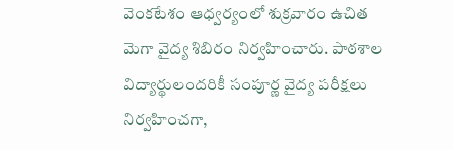వెంకటేశం ఆధ్వర్యంలో శుక్రవారం ఉచిత మెగా వైద్య శిబిరం నిర్వహించారు. పాఠశాల విద్యార్థులందరికీ సంపూర్ణ వైద్య పరీక్షలు నిర్వహించగా,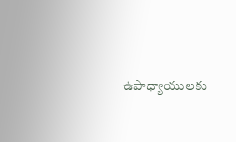ఉపాధ్యాయులకు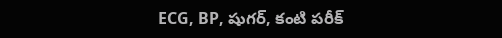ECG, BP, షుగర్, కంటి పరీక్